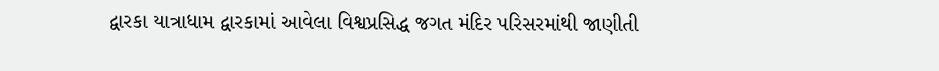દ્વારકા યાત્રાધામ દ્વારકામાં આવેલા વિશ્વપ્રસિદ્ધ જગત મંદિર પરિસરમાંથી જાણીતી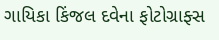ગાયિકા કિંજલ દવેના ફોટોગ્રાફ્સ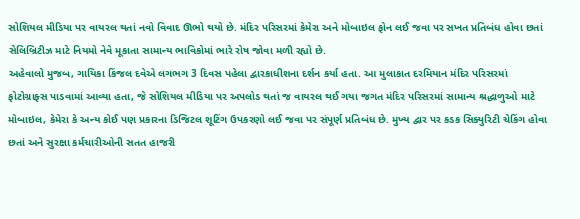સોશિયલ મીડિયા પર વાયરલ થતાં નવો વિવાદ ઊભો થયો છે. મંદિર પરિસરમાં કેમેરા અને મોબાઇલ ફોન લઈ જવા પર સખત પ્રતિબંધ હોવા છતાં સેલિબ્રિટીઝ માટે નિયમો નેવે મૂકાતા સામાન્ય ભાવિકોમાં ભારે રોષ જોવા મળી રહ્યો છે.
અહેવાલો મુજબ, ગાયિકા કિંજલ દવેએ લગભગ 3 દિવસ પહેલા દ્વારકાધીશના દર્શન કર્યા હતા. આ મુલાકાત દરમિયાન મંદિર પરિસરમાં ફોટોગ્રાફ્સ પાડવામાં આવ્યા હતા, જે સોશિયલ મીડિયા પર અપલોડ થતાં જ વાયરલ થઈ ગયા જગત મંદિર પરિસરમાં સામાન્ય શ્રદ્ધાળુઓ માટે મોબાઇલ, કેમેરા કે અન્ય કોઈ પણ પ્રકારના ડિજિટલ શૂટિંગ ઉપકરણો લઈ જવા પર સંપૂર્ણ પ્રતિબંધ છે. મુખ્ય દ્વાર પર કડક સિક્યુરિટી ચેકિંગ હોવા છતાં અને સુરક્ષા કર્મચારીઓની સતત હાજરી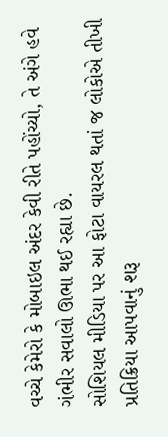વચ્ચે કેમેરો કે મોબાઇલ અંદર કેવી રીતે પહોંચ્યો, તે અંગે હવે ગંભીર સવાલો ઊભા થઈ રહ્યા છે.
સોશિયલ મીડિયા પર આ ફોટા વાયરલ થતાં જ લોકોએ તીખી પ્રતિક્રિયા આપવાનું શરૂ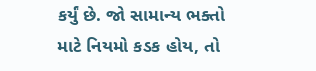કર્યું છે. જો સામાન્ય ભક્તો માટે નિયમો કડક હોય, તો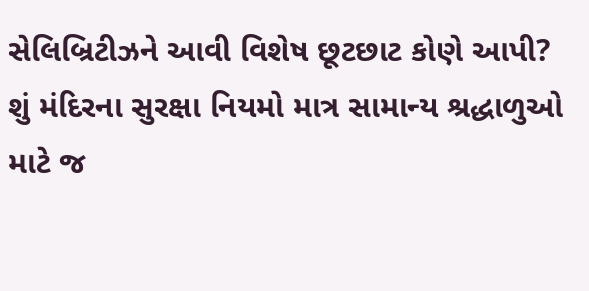સેલિબ્રિટીઝને આવી વિશેષ છૂટછાટ કોણે આપી? શું મંદિરના સુરક્ષા નિયમો માત્ર સામાન્ય શ્રદ્ધાળુઓ માટે જ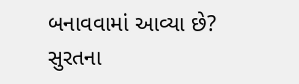બનાવવામાં આવ્યા છે? સુરતના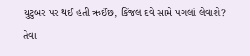યુટુબર પર થઈ હતી ઋઈંછ, કિંજલ દવે સામે પગલાં લેવાશે? તેવા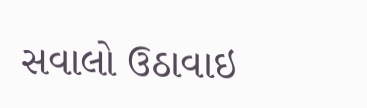સવાલો ઉઠાવાઇ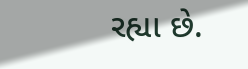રહ્યા છે.